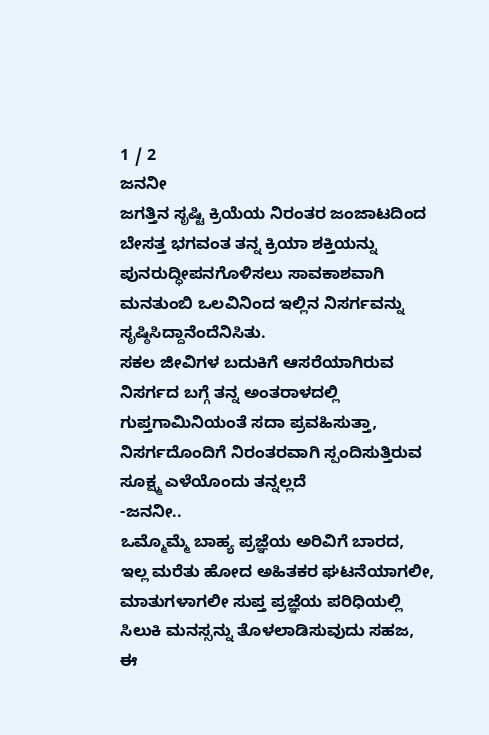1 / 2
ಜನನೀ
ಜಗತ್ತಿನ ಸೃಷ್ಟಿ ಕ್ರಿಯೆಯ ನಿರಂತರ ಜಂಜಾಟದಿಂದ ಬೇಸತ್ತ ಭಗವಂತ ತನ್ನ ಕ್ರಿಯಾ ಶಕ್ತಿಯನ್ನು ಪುನರುದ್ಧೀಪನಗೊಳಿಸಲು ಸಾವಕಾಶವಾಗಿ ಮನತುಂಬಿ ಒಲವಿನಿಂದ ಇಲ್ಲಿನ ನಿಸರ್ಗವನ್ನು ಸೃಷ್ಠಿಸಿದ್ದಾನೆಂದೆನಿಸಿತು.
ಸಕಲ ಜೀವಿಗಳ ಬದುಕಿಗೆ ಆಸರೆಯಾಗಿರುವ ನಿಸರ್ಗದ ಬಗ್ಗೆ ತನ್ನ ಅಂತರಾಳದಲ್ಲಿ ಗುಪ್ತಗಾಮಿನಿಯಂತೆ ಸದಾ ಪ್ರವಹಿಸುತ್ತಾ, ನಿಸರ್ಗದೊಂದಿಗೆ ನಿರಂತರವಾಗಿ ಸ್ಪಂದಿಸುತ್ತಿರುವ ಸೂಕ್ಷ್ಮ ಎಳೆಯೊಂದು ತನ್ನಲ್ಲದೆ
-ಜನನೀ..
ಒಮ್ಮೊಮ್ಮೆ ಬಾಹ್ಯ ಪ್ರಜ್ಞೆಯ ಅರಿವಿಗೆ ಬಾರದ, ಇಲ್ಲ ಮರೆತು ಹೋದ ಅಹಿತಕರ ಘಟನೆಯಾಗಲೀ, ಮಾತುಗಳಾಗಲೀ ಸುಪ್ತ ಪ್ರಜ್ಞೆಯ ಪರಿಧಿಯಲ್ಲಿ ಸಿಲುಕಿ ಮನಸ್ಸನ್ನು ತೊಳಲಾಡಿಸುವುದು ಸಹಜ, ಈ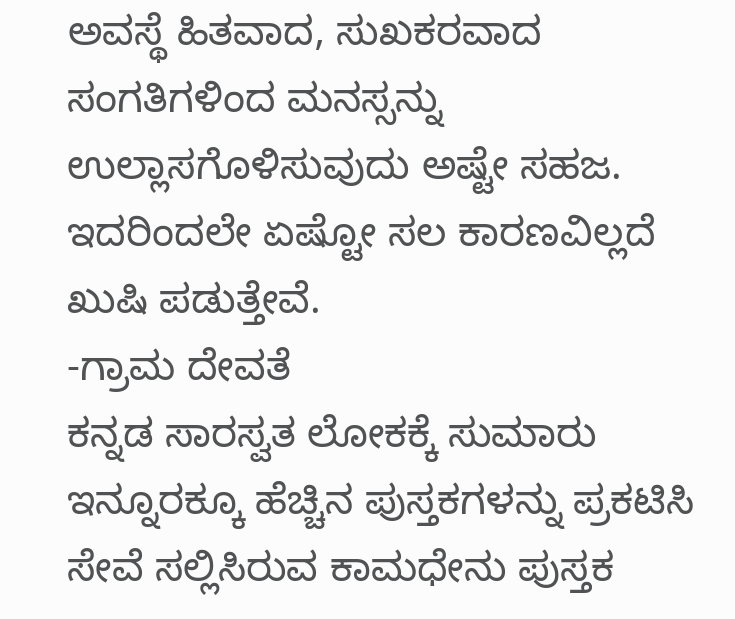ಅವಸ್ಥೆ ಹಿತವಾದ, ಸುಖಕರವಾದ ಸಂಗತಿಗಳಿಂದ ಮನಸ್ಸನ್ನು ಉಲ್ಲಾಸಗೊಳಿಸುವುದು ಅಷ್ಟೇ ಸಹಜ. ಇದರಿಂದಲೇ ಏಷ್ಟೋ ಸಲ ಕಾರಣವಿಲ್ಲದೆ ಖುಷಿ ಪಡುತ್ತೇವೆ.
-ಗ್ರಾಮ ದೇವತೆ
ಕನ್ನಡ ಸಾರಸ್ವತ ಲೋಕಕ್ಕೆ ಸುಮಾರು ಇನ್ನೂರಕ್ಕೂ ಹೆಚ್ಚಿನ ಪುಸ್ತಕಗಳನ್ನು ಪ್ರಕಟಿಸಿ ಸೇವೆ ಸಲ್ಲಿಸಿರುವ ಕಾಮಧೇನು ಪುಸ್ತಕ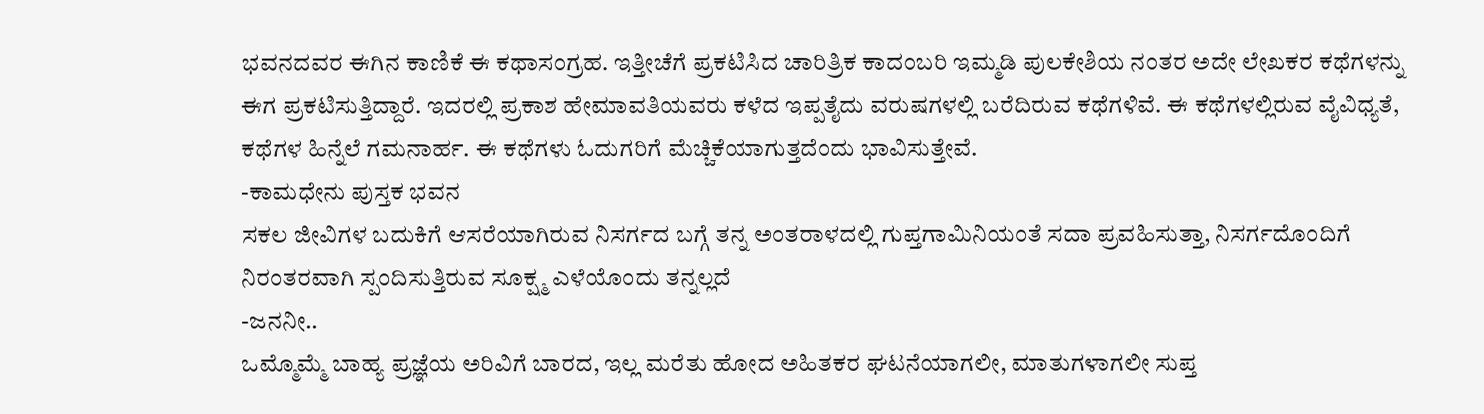ಭವನದವರ ಈಗಿನ ಕಾಣಿಕೆ ಈ ಕಥಾಸಂಗ್ರಹ. ಇತ್ತೀಚೆಗೆ ಪ್ರಕಟಿಸಿದ ಚಾರಿತ್ರಿಕ ಕಾದಂಬರಿ ಇಮ್ಮಡಿ ಪುಲಕೇಶಿಯ ನಂತರ ಅದೇ ಲೇಖಕರ ಕಥೆಗಳನ್ನು ಈಗ ಪ್ರಕಟಿಸುತ್ತಿದ್ದಾರೆ. ಇದರಲ್ಲಿ ಪ್ರಕಾಶ ಹೇಮಾವತಿಯವರು ಕಳೆದ ಇಪ್ಪತೈದು ವರುಷಗಳಲ್ಲಿ ಬರೆದಿರುವ ಕಥೆಗಳಿವೆ. ಈ ಕಥೆಗಳಲ್ಲಿರುವ ವೈವಿಧ್ಯತೆ, ಕಥೆಗಳ ಹಿನ್ನೆಲೆ ಗಮನಾರ್ಹ. ಈ ಕಥೆಗಳು ಓದುಗರಿಗೆ ಮೆಚ್ಚಿಕೆಯಾಗುತ್ತದೆಂದು ಭಾವಿಸುತ್ತೇವೆ.
-ಕಾಮಧೇನು ಪುಸ್ತಕ ಭವನ
ಸಕಲ ಜೀವಿಗಳ ಬದುಕಿಗೆ ಆಸರೆಯಾಗಿರುವ ನಿಸರ್ಗದ ಬಗ್ಗೆ ತನ್ನ ಅಂತರಾಳದಲ್ಲಿ ಗುಪ್ತಗಾಮಿನಿಯಂತೆ ಸದಾ ಪ್ರವಹಿಸುತ್ತಾ, ನಿಸರ್ಗದೊಂದಿಗೆ ನಿರಂತರವಾಗಿ ಸ್ಪಂದಿಸುತ್ತಿರುವ ಸೂಕ್ಷ್ಮ ಎಳೆಯೊಂದು ತನ್ನಲ್ಲದೆ
-ಜನನೀ..
ಒಮ್ಮೊಮ್ಮೆ ಬಾಹ್ಯ ಪ್ರಜ್ಞೆಯ ಅರಿವಿಗೆ ಬಾರದ, ಇಲ್ಲ ಮರೆತು ಹೋದ ಅಹಿತಕರ ಘಟನೆಯಾಗಲೀ, ಮಾತುಗಳಾಗಲೀ ಸುಪ್ತ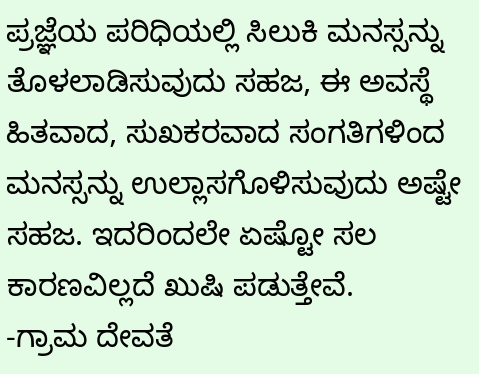ಪ್ರಜ್ಞೆಯ ಪರಿಧಿಯಲ್ಲಿ ಸಿಲುಕಿ ಮನಸ್ಸನ್ನು ತೊಳಲಾಡಿಸುವುದು ಸಹಜ, ಈ ಅವಸ್ಥೆ ಹಿತವಾದ, ಸುಖಕರವಾದ ಸಂಗತಿಗಳಿಂದ ಮನಸ್ಸನ್ನು ಉಲ್ಲಾಸಗೊಳಿಸುವುದು ಅಷ್ಟೇ ಸಹಜ. ಇದರಿಂದಲೇ ಏಷ್ಟೋ ಸಲ ಕಾರಣವಿಲ್ಲದೆ ಖುಷಿ ಪಡುತ್ತೇವೆ.
-ಗ್ರಾಮ ದೇವತೆ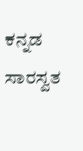ಕನ್ನಡ ಸಾರಸ್ವತ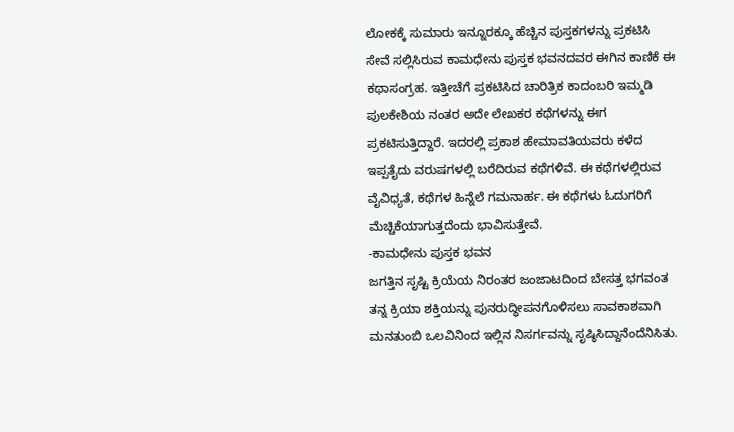ಲೋಕಕ್ಕೆ ಸುಮಾರು ಇನ್ನೂರಕ್ಕೂ ಹೆಚ್ಚಿನ ಪುಸ್ತಕಗಳನ್ನು ಪ್ರಕಟಿಸಿ ಸೇವೆ ಸಲ್ಲಿಸಿರುವ ಕಾಮಧೇನು ಪುಸ್ತಕ ಭವನದವರ ಈಗಿನ ಕಾಣಿಕೆ ಈ ಕಥಾಸಂಗ್ರಹ. ಇತ್ತೀಚೆಗೆ ಪ್ರಕಟಿಸಿದ ಚಾರಿತ್ರಿಕ ಕಾದಂಬರಿ ಇಮ್ಮಡಿ ಪುಲಕೇಶಿಯ ನಂತರ ಅದೇ ಲೇಖಕರ ಕಥೆಗಳನ್ನು ಈಗ ಪ್ರಕಟಿಸುತ್ತಿದ್ದಾರೆ. ಇದರಲ್ಲಿ ಪ್ರಕಾಶ ಹೇಮಾವತಿಯವರು ಕಳೆದ ಇಪ್ಪತೈದು ವರುಷಗಳಲ್ಲಿ ಬರೆದಿರುವ ಕಥೆಗಳಿವೆ. ಈ ಕಥೆಗಳಲ್ಲಿರುವ ವೈವಿಧ್ಯತೆ, ಕಥೆಗಳ ಹಿನ್ನೆಲೆ ಗಮನಾರ್ಹ. ಈ ಕಥೆಗಳು ಓದುಗರಿಗೆ ಮೆಚ್ಚಿಕೆಯಾಗುತ್ತದೆಂದು ಭಾವಿಸುತ್ತೇವೆ.
-ಕಾಮಧೇನು ಪುಸ್ತಕ ಭವನ
ಜಗತ್ತಿನ ಸೃಷ್ಟಿ ಕ್ರಿಯೆಯ ನಿರಂತರ ಜಂಜಾಟದಿಂದ ಬೇಸತ್ತ ಭಗವಂತ ತನ್ನ ಕ್ರಿಯಾ ಶಕ್ತಿಯನ್ನು ಪುನರುದ್ಧೀಪನಗೊಳಿಸಲು ಸಾವಕಾಶವಾಗಿ ಮನತುಂಬಿ ಒಲವಿನಿಂದ ಇಲ್ಲಿನ ನಿಸರ್ಗವನ್ನು ಸೃಷ್ಠಿಸಿದ್ದಾನೆಂದೆನಿಸಿತು.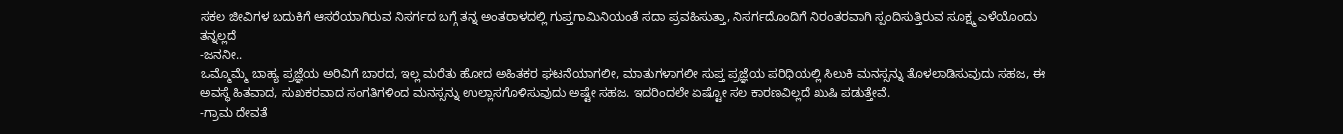ಸಕಲ ಜೀವಿಗಳ ಬದುಕಿಗೆ ಆಸರೆಯಾಗಿರುವ ನಿಸರ್ಗದ ಬಗ್ಗೆ ತನ್ನ ಅಂತರಾಳದಲ್ಲಿ ಗುಪ್ತಗಾಮಿನಿಯಂತೆ ಸದಾ ಪ್ರವಹಿಸುತ್ತಾ, ನಿಸರ್ಗದೊಂದಿಗೆ ನಿರಂತರವಾಗಿ ಸ್ಪಂದಿಸುತ್ತಿರುವ ಸೂಕ್ಷ್ಮ ಎಳೆಯೊಂದು ತನ್ನಲ್ಲದೆ
-ಜನನೀ..
ಒಮ್ಮೊಮ್ಮೆ ಬಾಹ್ಯ ಪ್ರಜ್ಞೆಯ ಅರಿವಿಗೆ ಬಾರದ, ಇಲ್ಲ ಮರೆತು ಹೋದ ಅಹಿತಕರ ಘಟನೆಯಾಗಲೀ, ಮಾತುಗಳಾಗಲೀ ಸುಪ್ತ ಪ್ರಜ್ಞೆಯ ಪರಿಧಿಯಲ್ಲಿ ಸಿಲುಕಿ ಮನಸ್ಸನ್ನು ತೊಳಲಾಡಿಸುವುದು ಸಹಜ, ಈ ಅವಸ್ಥೆ ಹಿತವಾದ, ಸುಖಕರವಾದ ಸಂಗತಿಗಳಿಂದ ಮನಸ್ಸನ್ನು ಉಲ್ಲಾಸಗೊಳಿಸುವುದು ಅಷ್ಟೇ ಸಹಜ. ಇದರಿಂದಲೇ ಏಷ್ಟೋ ಸಲ ಕಾರಣವಿಲ್ಲದೆ ಖುಷಿ ಪಡುತ್ತೇವೆ.
-ಗ್ರಾಮ ದೇವತೆ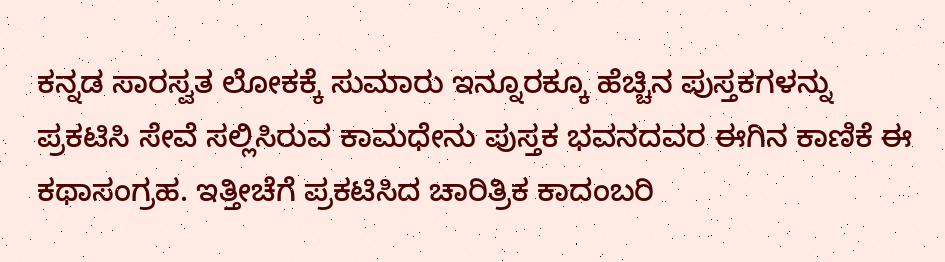ಕನ್ನಡ ಸಾರಸ್ವತ ಲೋಕಕ್ಕೆ ಸುಮಾರು ಇನ್ನೂರಕ್ಕೂ ಹೆಚ್ಚಿನ ಪುಸ್ತಕಗಳನ್ನು ಪ್ರಕಟಿಸಿ ಸೇವೆ ಸಲ್ಲಿಸಿರುವ ಕಾಮಧೇನು ಪುಸ್ತಕ ಭವನದವರ ಈಗಿನ ಕಾಣಿಕೆ ಈ ಕಥಾಸಂಗ್ರಹ. ಇತ್ತೀಚೆಗೆ ಪ್ರಕಟಿಸಿದ ಚಾರಿತ್ರಿಕ ಕಾದಂಬರಿ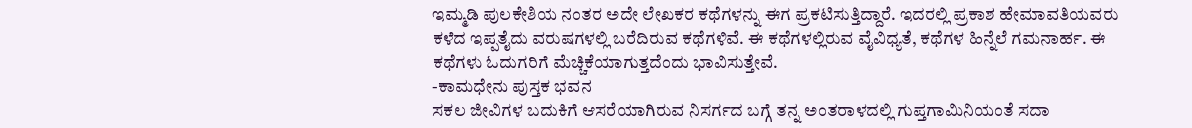ಇಮ್ಮಡಿ ಪುಲಕೇಶಿಯ ನಂತರ ಅದೇ ಲೇಖಕರ ಕಥೆಗಳನ್ನು ಈಗ ಪ್ರಕಟಿಸುತ್ತಿದ್ದಾರೆ. ಇದರಲ್ಲಿ ಪ್ರಕಾಶ ಹೇಮಾವತಿಯವರು ಕಳೆದ ಇಪ್ಪತೈದು ವರುಷಗಳಲ್ಲಿ ಬರೆದಿರುವ ಕಥೆಗಳಿವೆ. ಈ ಕಥೆಗಳಲ್ಲಿರುವ ವೈವಿಧ್ಯತೆ, ಕಥೆಗಳ ಹಿನ್ನೆಲೆ ಗಮನಾರ್ಹ. ಈ ಕಥೆಗಳು ಓದುಗರಿಗೆ ಮೆಚ್ಚಿಕೆಯಾಗುತ್ತದೆಂದು ಭಾವಿಸುತ್ತೇವೆ.
-ಕಾಮಧೇನು ಪುಸ್ತಕ ಭವನ
ಸಕಲ ಜೀವಿಗಳ ಬದುಕಿಗೆ ಆಸರೆಯಾಗಿರುವ ನಿಸರ್ಗದ ಬಗ್ಗೆ ತನ್ನ ಅಂತರಾಳದಲ್ಲಿ ಗುಪ್ತಗಾಮಿನಿಯಂತೆ ಸದಾ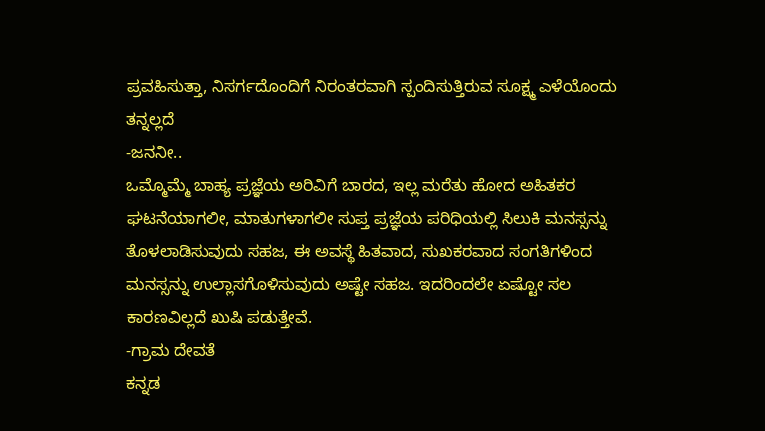ಪ್ರವಹಿಸುತ್ತಾ, ನಿಸರ್ಗದೊಂದಿಗೆ ನಿರಂತರವಾಗಿ ಸ್ಪಂದಿಸುತ್ತಿರುವ ಸೂಕ್ಷ್ಮ ಎಳೆಯೊಂದು ತನ್ನಲ್ಲದೆ
-ಜನನೀ..
ಒಮ್ಮೊಮ್ಮೆ ಬಾಹ್ಯ ಪ್ರಜ್ಞೆಯ ಅರಿವಿಗೆ ಬಾರದ, ಇಲ್ಲ ಮರೆತು ಹೋದ ಅಹಿತಕರ ಘಟನೆಯಾಗಲೀ, ಮಾತುಗಳಾಗಲೀ ಸುಪ್ತ ಪ್ರಜ್ಞೆಯ ಪರಿಧಿಯಲ್ಲಿ ಸಿಲುಕಿ ಮನಸ್ಸನ್ನು ತೊಳಲಾಡಿಸುವುದು ಸಹಜ, ಈ ಅವಸ್ಥೆ ಹಿತವಾದ, ಸುಖಕರವಾದ ಸಂಗತಿಗಳಿಂದ ಮನಸ್ಸನ್ನು ಉಲ್ಲಾಸಗೊಳಿಸುವುದು ಅಷ್ಟೇ ಸಹಜ. ಇದರಿಂದಲೇ ಏಷ್ಟೋ ಸಲ ಕಾರಣವಿಲ್ಲದೆ ಖುಷಿ ಪಡುತ್ತೇವೆ.
-ಗ್ರಾಮ ದೇವತೆ
ಕನ್ನಡ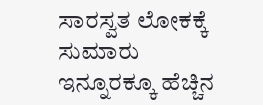ಸಾರಸ್ವತ ಲೋಕಕ್ಕೆ ಸುಮಾರು ಇನ್ನೂರಕ್ಕೂ ಹೆಚ್ಚಿನ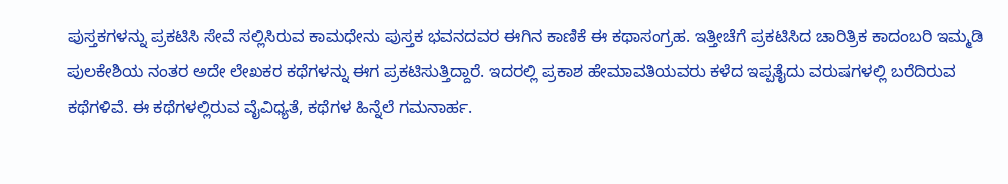ಪುಸ್ತಕಗಳನ್ನು ಪ್ರಕಟಿಸಿ ಸೇವೆ ಸಲ್ಲಿಸಿರುವ ಕಾಮಧೇನು ಪುಸ್ತಕ ಭವನದವರ ಈಗಿನ ಕಾಣಿಕೆ ಈ ಕಥಾಸಂಗ್ರಹ. ಇತ್ತೀಚೆಗೆ ಪ್ರಕಟಿಸಿದ ಚಾರಿತ್ರಿಕ ಕಾದಂಬರಿ ಇಮ್ಮಡಿ ಪುಲಕೇಶಿಯ ನಂತರ ಅದೇ ಲೇಖಕರ ಕಥೆಗಳನ್ನು ಈಗ ಪ್ರಕಟಿಸುತ್ತಿದ್ದಾರೆ. ಇದರಲ್ಲಿ ಪ್ರಕಾಶ ಹೇಮಾವತಿಯವರು ಕಳೆದ ಇಪ್ಪತೈದು ವರುಷಗಳಲ್ಲಿ ಬರೆದಿರುವ ಕಥೆಗಳಿವೆ. ಈ ಕಥೆಗಳಲ್ಲಿರುವ ವೈವಿಧ್ಯತೆ, ಕಥೆಗಳ ಹಿನ್ನೆಲೆ ಗಮನಾರ್ಹ.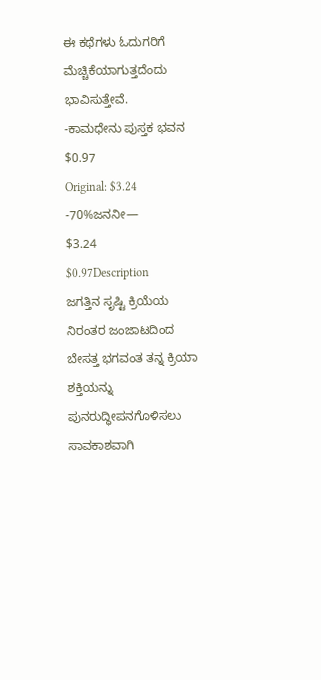ಈ ಕಥೆಗಳು ಓದುಗರಿಗೆ ಮೆಚ್ಚಿಕೆಯಾಗುತ್ತದೆಂದು ಭಾವಿಸುತ್ತೇವೆ.
-ಕಾಮಧೇನು ಪುಸ್ತಕ ಭವನ
$0.97
Original: $3.24
-70%ಜನನೀ—
$3.24
$0.97Description
ಜಗತ್ತಿನ ಸೃಷ್ಟಿ ಕ್ರಿಯೆಯ ನಿರಂತರ ಜಂಜಾಟದಿಂದ ಬೇಸತ್ತ ಭಗವಂತ ತನ್ನ ಕ್ರಿಯಾ ಶಕ್ತಿಯನ್ನು ಪುನರುದ್ಧೀಪನಗೊಳಿಸಲು ಸಾವಕಾಶವಾಗಿ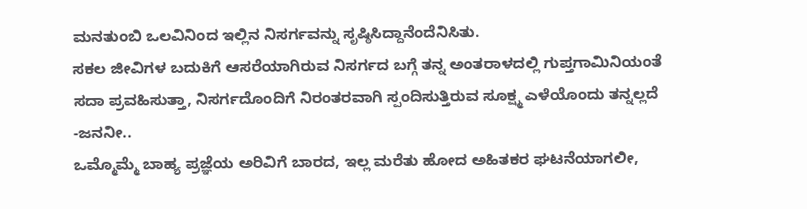ಮನತುಂಬಿ ಒಲವಿನಿಂದ ಇಲ್ಲಿನ ನಿಸರ್ಗವನ್ನು ಸೃಷ್ಠಿಸಿದ್ದಾನೆಂದೆನಿಸಿತು.
ಸಕಲ ಜೀವಿಗಳ ಬದುಕಿಗೆ ಆಸರೆಯಾಗಿರುವ ನಿಸರ್ಗದ ಬಗ್ಗೆ ತನ್ನ ಅಂತರಾಳದಲ್ಲಿ ಗುಪ್ತಗಾಮಿನಿಯಂತೆ ಸದಾ ಪ್ರವಹಿಸುತ್ತಾ, ನಿಸರ್ಗದೊಂದಿಗೆ ನಿರಂತರವಾಗಿ ಸ್ಪಂದಿಸುತ್ತಿರುವ ಸೂಕ್ಷ್ಮ ಎಳೆಯೊಂದು ತನ್ನಲ್ಲದೆ
-ಜನನೀ..
ಒಮ್ಮೊಮ್ಮೆ ಬಾಹ್ಯ ಪ್ರಜ್ಞೆಯ ಅರಿವಿಗೆ ಬಾರದ, ಇಲ್ಲ ಮರೆತು ಹೋದ ಅಹಿತಕರ ಘಟನೆಯಾಗಲೀ,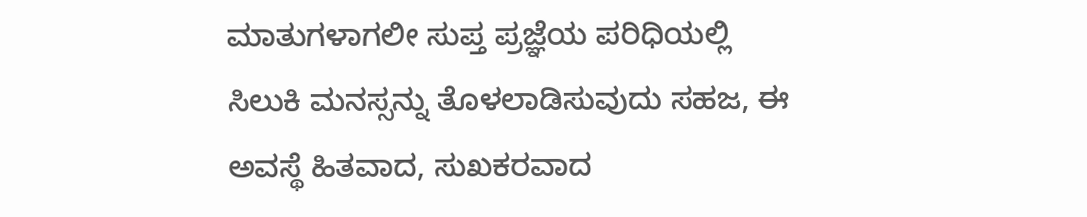ಮಾತುಗಳಾಗಲೀ ಸುಪ್ತ ಪ್ರಜ್ಞೆಯ ಪರಿಧಿಯಲ್ಲಿ ಸಿಲುಕಿ ಮನಸ್ಸನ್ನು ತೊಳಲಾಡಿಸುವುದು ಸಹಜ, ಈ ಅವಸ್ಥೆ ಹಿತವಾದ, ಸುಖಕರವಾದ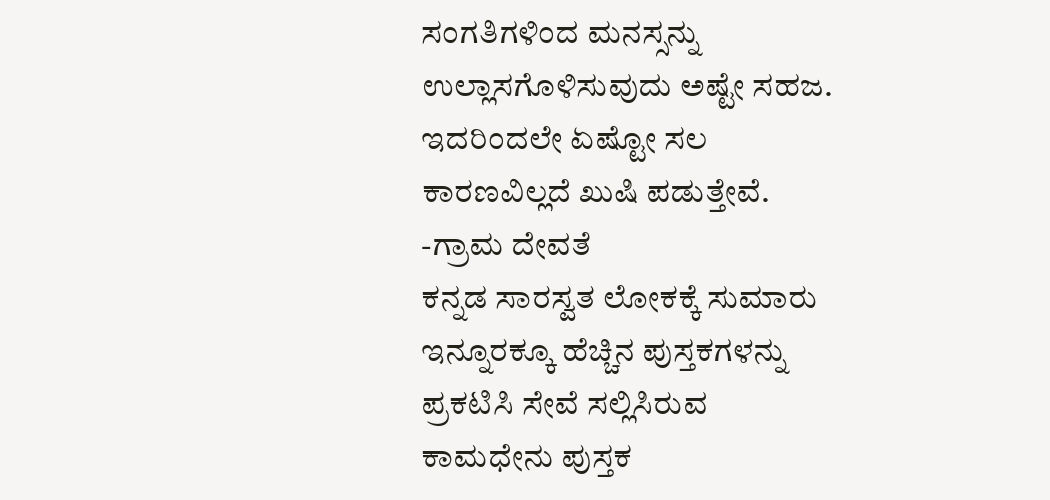ಸಂಗತಿಗಳಿಂದ ಮನಸ್ಸನ್ನು ಉಲ್ಲಾಸಗೊಳಿಸುವುದು ಅಷ್ಟೇ ಸಹಜ. ಇದರಿಂದಲೇ ಏಷ್ಟೋ ಸಲ ಕಾರಣವಿಲ್ಲದೆ ಖುಷಿ ಪಡುತ್ತೇವೆ.
-ಗ್ರಾಮ ದೇವತೆ
ಕನ್ನಡ ಸಾರಸ್ವತ ಲೋಕಕ್ಕೆ ಸುಮಾರು ಇನ್ನೂರಕ್ಕೂ ಹೆಚ್ಚಿನ ಪುಸ್ತಕಗಳನ್ನು ಪ್ರಕಟಿಸಿ ಸೇವೆ ಸಲ್ಲಿಸಿರುವ ಕಾಮಧೇನು ಪುಸ್ತಕ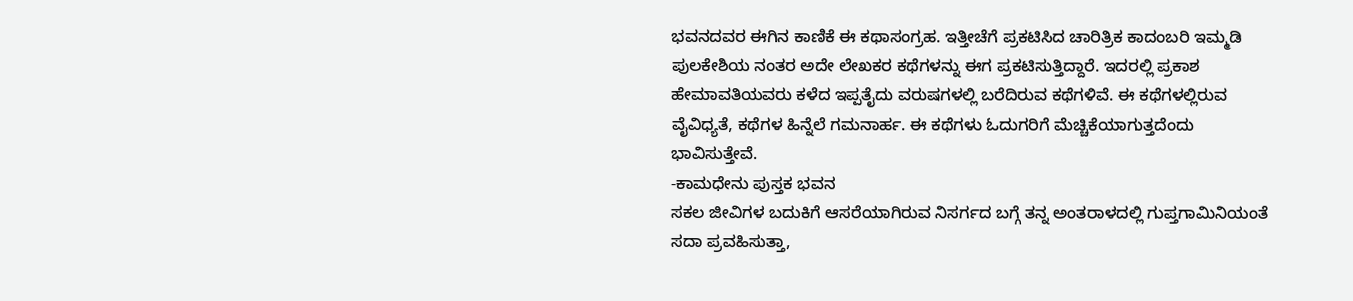ಭವನದವರ ಈಗಿನ ಕಾಣಿಕೆ ಈ ಕಥಾಸಂಗ್ರಹ. ಇತ್ತೀಚೆಗೆ ಪ್ರಕಟಿಸಿದ ಚಾರಿತ್ರಿಕ ಕಾದಂಬರಿ ಇಮ್ಮಡಿ ಪುಲಕೇಶಿಯ ನಂತರ ಅದೇ ಲೇಖಕರ ಕಥೆಗಳನ್ನು ಈಗ ಪ್ರಕಟಿಸುತ್ತಿದ್ದಾರೆ. ಇದರಲ್ಲಿ ಪ್ರಕಾಶ ಹೇಮಾವತಿಯವರು ಕಳೆದ ಇಪ್ಪತೈದು ವರುಷಗಳಲ್ಲಿ ಬರೆದಿರುವ ಕಥೆಗಳಿವೆ. ಈ ಕಥೆಗಳಲ್ಲಿರುವ ವೈವಿಧ್ಯತೆ, ಕಥೆಗಳ ಹಿನ್ನೆಲೆ ಗಮನಾರ್ಹ. ಈ ಕಥೆಗಳು ಓದುಗರಿಗೆ ಮೆಚ್ಚಿಕೆಯಾಗುತ್ತದೆಂದು ಭಾವಿಸುತ್ತೇವೆ.
-ಕಾಮಧೇನು ಪುಸ್ತಕ ಭವನ
ಸಕಲ ಜೀವಿಗಳ ಬದುಕಿಗೆ ಆಸರೆಯಾಗಿರುವ ನಿಸರ್ಗದ ಬಗ್ಗೆ ತನ್ನ ಅಂತರಾಳದಲ್ಲಿ ಗುಪ್ತಗಾಮಿನಿಯಂತೆ ಸದಾ ಪ್ರವಹಿಸುತ್ತಾ,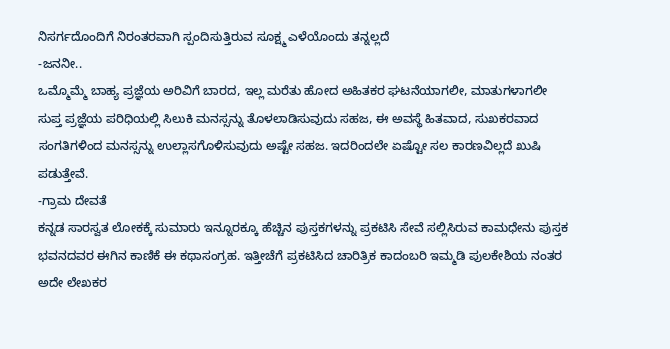ನಿಸರ್ಗದೊಂದಿಗೆ ನಿರಂತರವಾಗಿ ಸ್ಪಂದಿಸುತ್ತಿರುವ ಸೂಕ್ಷ್ಮ ಎಳೆಯೊಂದು ತನ್ನಲ್ಲದೆ
-ಜನನೀ..
ಒಮ್ಮೊಮ್ಮೆ ಬಾಹ್ಯ ಪ್ರಜ್ಞೆಯ ಅರಿವಿಗೆ ಬಾರದ, ಇಲ್ಲ ಮರೆತು ಹೋದ ಅಹಿತಕರ ಘಟನೆಯಾಗಲೀ, ಮಾತುಗಳಾಗಲೀ ಸುಪ್ತ ಪ್ರಜ್ಞೆಯ ಪರಿಧಿಯಲ್ಲಿ ಸಿಲುಕಿ ಮನಸ್ಸನ್ನು ತೊಳಲಾಡಿಸುವುದು ಸಹಜ, ಈ ಅವಸ್ಥೆ ಹಿತವಾದ, ಸುಖಕರವಾದ ಸಂಗತಿಗಳಿಂದ ಮನಸ್ಸನ್ನು ಉಲ್ಲಾಸಗೊಳಿಸುವುದು ಅಷ್ಟೇ ಸಹಜ. ಇದರಿಂದಲೇ ಏಷ್ಟೋ ಸಲ ಕಾರಣವಿಲ್ಲದೆ ಖುಷಿ ಪಡುತ್ತೇವೆ.
-ಗ್ರಾಮ ದೇವತೆ
ಕನ್ನಡ ಸಾರಸ್ವತ ಲೋಕಕ್ಕೆ ಸುಮಾರು ಇನ್ನೂರಕ್ಕೂ ಹೆಚ್ಚಿನ ಪುಸ್ತಕಗಳನ್ನು ಪ್ರಕಟಿಸಿ ಸೇವೆ ಸಲ್ಲಿಸಿರುವ ಕಾಮಧೇನು ಪುಸ್ತಕ ಭವನದವರ ಈಗಿನ ಕಾಣಿಕೆ ಈ ಕಥಾಸಂಗ್ರಹ. ಇತ್ತೀಚೆಗೆ ಪ್ರಕಟಿಸಿದ ಚಾರಿತ್ರಿಕ ಕಾದಂಬರಿ ಇಮ್ಮಡಿ ಪುಲಕೇಶಿಯ ನಂತರ ಅದೇ ಲೇಖಕರ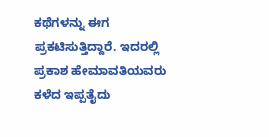ಕಥೆಗಳನ್ನು ಈಗ ಪ್ರಕಟಿಸುತ್ತಿದ್ದಾರೆ. ಇದರಲ್ಲಿ ಪ್ರಕಾಶ ಹೇಮಾವತಿಯವರು ಕಳೆದ ಇಪ್ಪತೈದು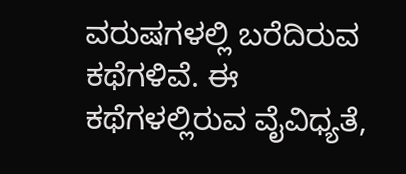ವರುಷಗಳಲ್ಲಿ ಬರೆದಿರುವ ಕಥೆಗಳಿವೆ. ಈ ಕಥೆಗಳಲ್ಲಿರುವ ವೈವಿಧ್ಯತೆ,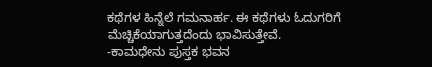ಕಥೆಗಳ ಹಿನ್ನೆಲೆ ಗಮನಾರ್ಹ. ಈ ಕಥೆಗಳು ಓದುಗರಿಗೆ ಮೆಚ್ಚಿಕೆಯಾಗುತ್ತದೆಂದು ಭಾವಿಸುತ್ತೇವೆ.
-ಕಾಮಧೇನು ಪುಸ್ತಕ ಭವನ